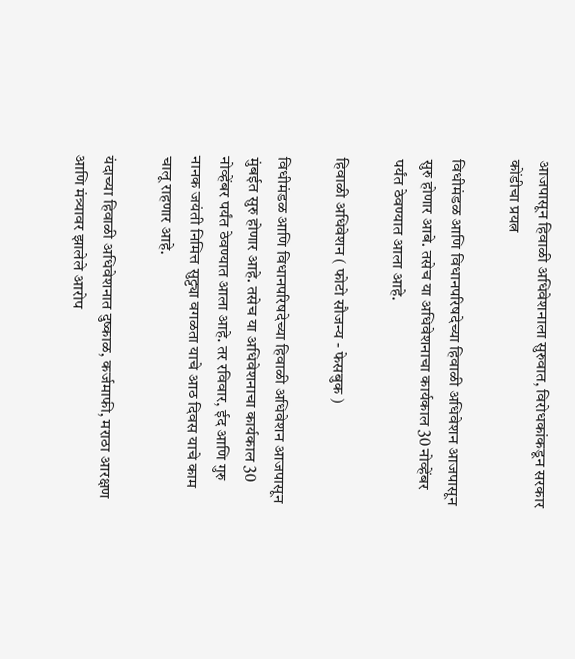आजपासून हिवाळी अधिवेशनाला सुरुवात, विरोधकांकडून सरकार कोंडीचा प्रयत्न

विधीमंडळ आणि विधानपरिषदेच्या हिवाळी अधिवेशन आजपासून सुरु होणार आबे. तसेच या अधिवेशनाचा कार्यकाल 30 नोव्हेंबर पर्यंत ठेवण्यात आला आहे.

हिवाळी अधिवेशन ( फोटो सौजन्य - फेसबुक )

विधीमंडळ आणि विधानपरिषदेच्या हिवाळी अधिवेशन आजपासून मुंबईत सुरु होणार आहे. तसेच या अधिवेशनाचा कार्यकाल 30 नोव्हेंबर पर्यंत ठेवण्यात आला आहे. तर रविवार, ईद आणि गुरु नानक जयंती निमित्त सुट्ट्या वगळता याचे आठ दिवस याचे काम चालू राहणार आहे.

यंदाच्या हिवाळी अधिवेशनात दुष्काळ, कर्जमाफी, मराठा आरक्षण आणि मंत्र्यावर झालेले आरोप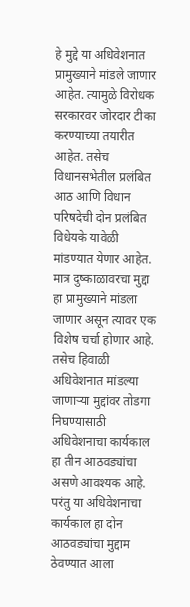हे मुद्दे या अधिवेशनात प्रामुख्याने मांडले जाणार आहेत. त्यामुळे विरोधक सरकारवर जोरदार टीका करण्याच्या तयारीत आहेत. तसेच विधानसभेतील प्रलंबित आठ आणि विधान परिषदेची दोन प्रलंबित विधेयके यावेळी मांडण्यात येणार आहेत. मात्र दुष्काळावरचा मुद्दा हा प्रामुख्याने मांडला जाणार असून त्यावर एक विशेष चर्चा होणार आहे. तसेच हिवाळी अधिवेशनात मांडल्या जाणाऱ्या मुद्दांवर तोडगा निघण्यासाठी अधिवेशनाचा कार्यकाल हा तीन आठवड्यांचा असणे आवश्यक आहे. परंतु या अधिवेशनाचा कार्यकाल हा दोन आठवड्यांचा मुद्दाम ठेवण्यात आला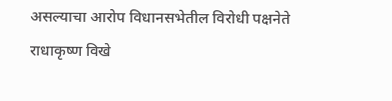असल्याचा आरोप विधानसभेतील विरोधी पक्षनेते राधाकृष्ण विखे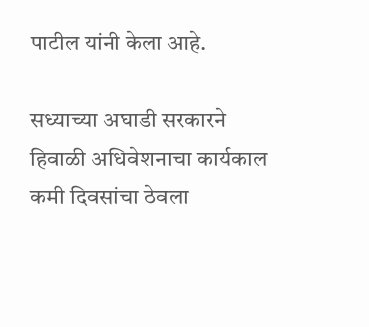पाटील यांनी केला आहे.

सध्याच्या अघाडी सरकारने हिवाळी अधिवेशनाचा कार्यकाल कमी दिवसांचा ठेवला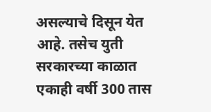असल्याचे दिसून येत आहे. तसेच युती सरकारच्या काळात एकाही वर्षी 300 तास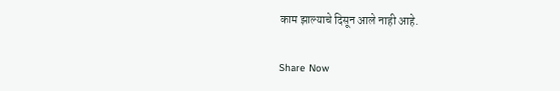काम झाल्याचे दिसून आले नाही आहे.

Share Now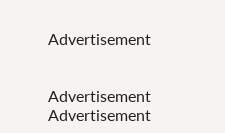Advertisement


Advertisement
Advertisement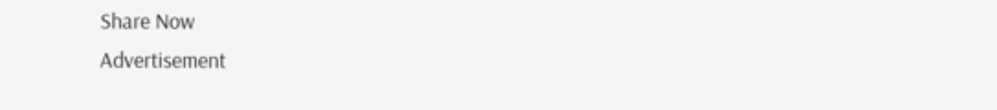Share Now
Advertisement